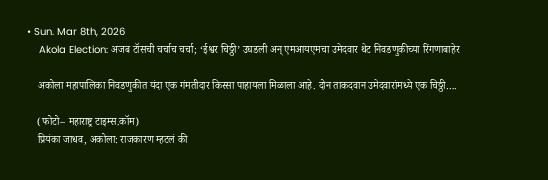• Sun. Mar 8th, 2026
    Akola Election: अजब टॉसची चर्चाच चर्चा; ‘ईश्वर चिठ्ठी’ उघडली अन् एमआयएमचा उमेदवार थेट निवडणुकीच्या रिंगणाबाहेर

    अकोला महापालिका निवडणुकीत यंदा एक गंमतीदार किस्सा पाहायला मिळाला आहे. दोन ताकदवान उमेदवारांमध्ये एक चिठ्ठी….

    (फोटो– महाराष्ट्र टाइम्स.कॉम)
    प्रियंका जाधव, अकोला: राजकारण म्हटलं की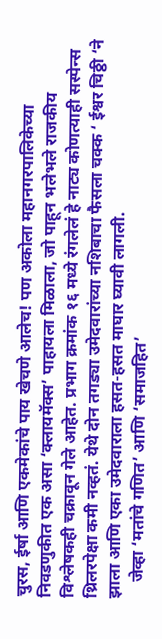चुरस, ईर्षा आणि एकमेकांचे पाय खेचणे आलेच! पण अकोला महानगरपालिकेच्या निवडणुकीत एक असा ‘क्लायमॅक्स’ पाहायला मिळाला, जो पाहून भलेभले राजकीय विश्लेषकही चक्रावून गेले आहेत. प्रभाग क्रमांक १६ मध्ये रंगलेलं हे नाट्य कोणत्याही सस्पेन्स थ्रिलरपेक्षा कमी नव्हतं. येथे दोन तगड्या उमेदवारांच्या नशिबाचा फैसला चक्क ‘ ईश्वर चिठ्ठी ‘ने झाला आणि एका उमेदवाराला हसत-हसत माघार घ्यावी लागली.
    जेव्हा ‘मतांचे गणित’ आणि ‘समाजहित’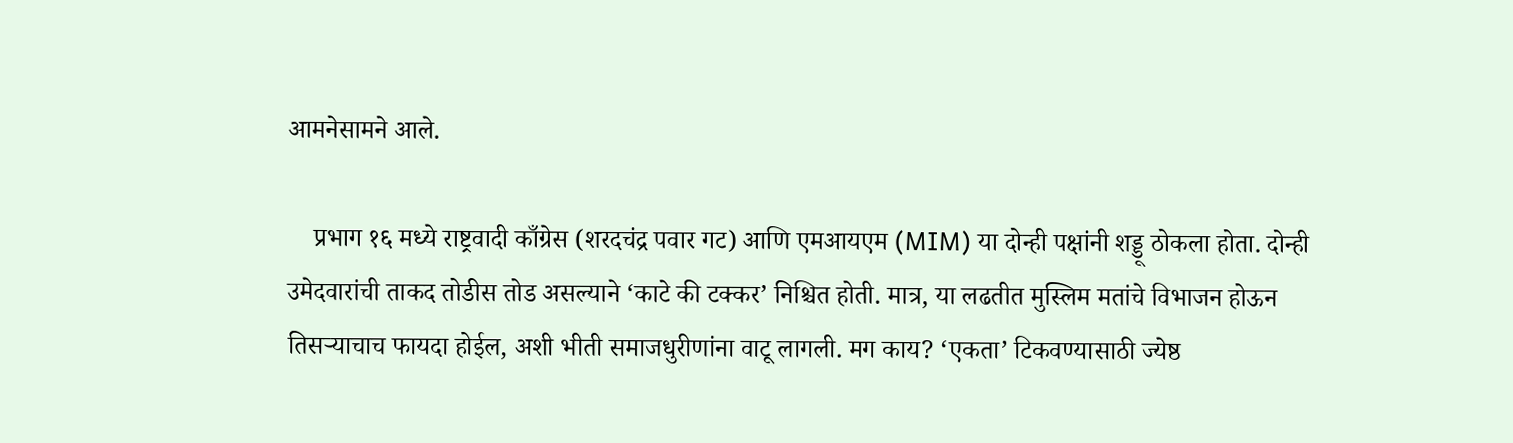आमनेसामने आले.

    प्रभाग १६ मध्ये राष्ट्रवादी काँग्रेस (शरदचंद्र पवार गट) आणि एमआयएम (MIM) या दोन्ही पक्षांनी शड्डू ठोकला होता. दोन्ही उमेदवारांची ताकद तोडीस तोड असल्याने ‘काटे की टक्कर’ निश्चित होती. मात्र, या लढतीत मुस्लिम मतांचे विभाजन होऊन तिसऱ्याचाच फायदा होईल, अशी भीती समाजधुरीणांना वाटू लागली. मग काय? ‘एकता’ टिकवण्यासाठी ज्येष्ठ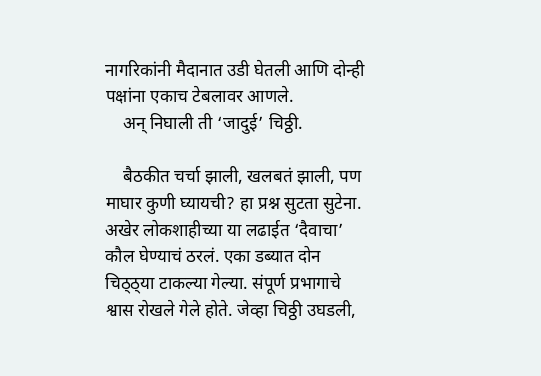नागरिकांनी मैदानात उडी घेतली आणि दोन्ही पक्षांना एकाच टेबलावर आणले.
    अन् निघाली ती ‘जादुई’ चिठ्ठी.

    बैठकीत चर्चा झाली, खलबतं झाली, पण माघार कुणी घ्यायची? हा प्रश्न सुटता सुटेना. अखेर लोकशाहीच्या या लढाईत ‘दैवाचा’ कौल घेण्याचं ठरलं. एका डब्यात दोन चिठ्ठ्या टाकल्या गेल्या. संपूर्ण प्रभागाचे श्वास रोखले गेले होते. जेव्हा चिठ्ठी उघडली,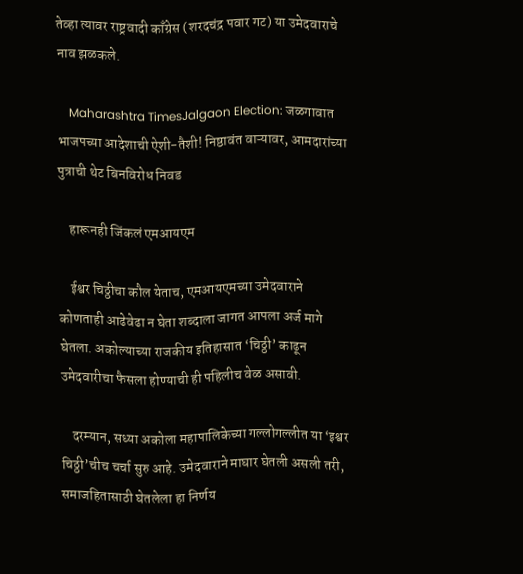तेव्हा त्यावर राष्ट्रवादी काँग्रेस (शरदचंद्र पवार गट) या उमेदवाराचे नाव झळकले.

    Maharashtra TimesJalgaon Election: जळगावात भाजपच्या आदेशाची ऐशी-तैशी! निष्ठावंत वाऱ्यावर, आमदारांच्या पुत्राची थेट बिनविरोध निवड

    हारूनही जिंकलं एमआयएम

    ईश्वर चिठ्ठीचा कौल येताच, एमआयएमच्या उमेदवाराने कोणताही आढेवेढा न घेता शब्दाला जागत आपला अर्ज मागे घेतला. अकोल्याच्या राजकीय इतिहासात ‘चिठ्ठी’ काढून उमेदवारीचा फैसला होण्याची ही पहिलीच वेळ असावी.

    दरम्यान, सध्या अकोला महापालिकेच्या गल्लोगल्लीत या ‘इश्वर चिठ्ठी’चीच चर्चा सुरु आहे. उमेदवाराने माघार घेतली असली तरी, समाजहितासाठी घेतलेला हा निर्णय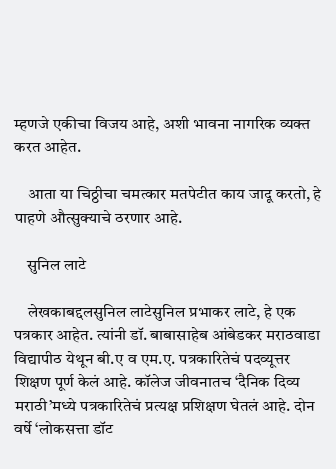म्हणजे एकीचा विजय आहे, अशी भावना नागरिक व्यक्त करत आहेत.

    आता या चिठ्ठीचा चमत्कार मतपेटीत काय जादू करतो, हे पाहणे औत्सुक्याचे ठरणार आहे.

    सुनिल लाटे

    लेखकाबद्दलसुनिल लाटेसुनिल प्रभाकर लाटे, हे एक पत्रकार आहेत. त्यांनी डॉ. बाबासाहेब आंबेडकर मराठवाडा विद्यापीठ येथून बी.ए व एम.ए. पत्रकारितेचं पदव्यूत्तर शिक्षण पूर्ण केलं आहे. कॉलेज जीवनातच ‘दैनिक दिव्य मराठी’मध्ये पत्रकारितेचं प्रत्यक्ष प्रशिक्षण घेतलं आहे. दोन वर्षे ‘लोकसत्ता डॉट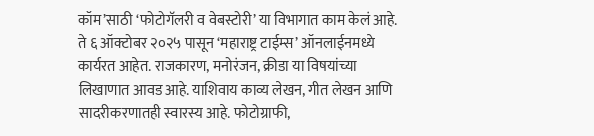कॉम’साठी ‘फोटोगॅलरी व वेबस्टोरी’ या विभागात काम केलं आहे. ते ६ ऑक्टोबर २०२५ पासून ‘महाराष्ट्र टाईम्स’ ऑनलाईनमध्ये कार्यरत आहेत. राजकारण, मनोरंजन, क्रीडा या विषयांच्या लिखाणात आवड आहे. याशिवाय काव्य लेखन, गीत लेखन आणि सादरीकरणातही स्वारस्य आहे. फोटोग्राफी,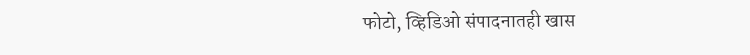फोटो, व्हिडिओ संपादनातही खास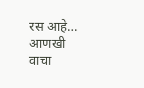रस आहे… आणखी वाचा